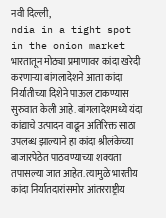नवी दिल्ली,
ndia in a tight spot in the onion market भारतातून मोठ्या प्रमाणावर कांदा खरेदी करणाऱ्या बांगलादेशने आता कांदा निर्यातीच्या दिशेने पाऊल टाकण्यास सुरुवात केली आहे. बांगलादेशमध्ये यंदा कांद्याचे उत्पादन वाढून अतिरिक्त साठा उपलब्ध झाल्याने हा कांदा श्रीलंकेच्या बाजारपेठेत पाठवण्याच्या शक्यता तपासल्या जात आहेत. त्यामुळे भारतीय कांदा निर्यातदारांसमोर आंतरराष्ट्रीय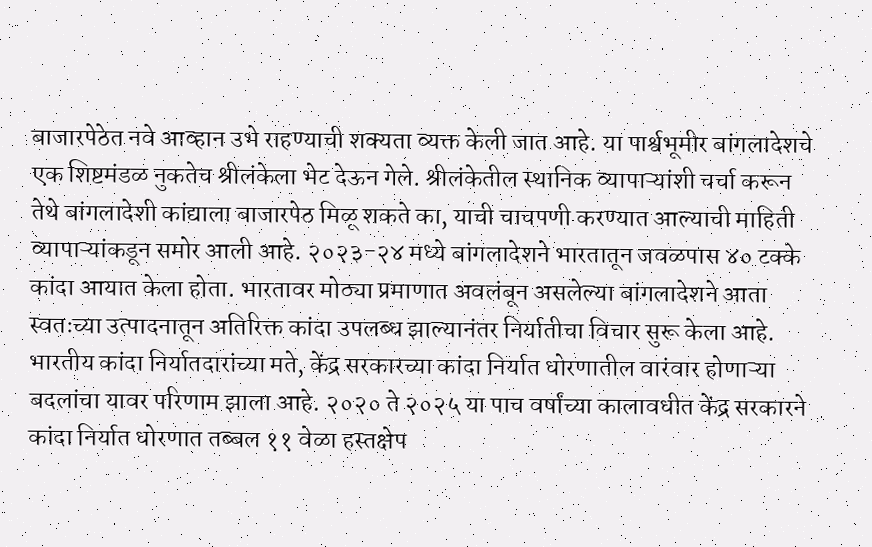बाजारपेठेत नवे आव्हान उभे राहण्याची शक्यता व्यक्त केली जात आहे. या पार्श्वभूमीर बांगलादेशचे एक शिष्टमंडळ नुकतेच श्रीलंकेला भेट देऊन गेले. श्रीलंकेतील स्थानिक व्यापाऱ्यांशी चर्चा करून तेथे बांगलादेशी कांद्याला बाजारपेठ मिळू शकते का, याची चाचपणी करण्यात आल्याची माहिती व्यापाऱ्यांकडून समोर आली आहे. २०२३-२४ मध्ये बांगलादेशने भारतातून जवळपास ४० टक्के कांदा आयात केला होता. भारतावर मोठ्या प्रमाणात अवलंबून असलेल्या बांगलादेशने आता स्वतःच्या उत्पादनातून अतिरिक्त कांदा उपलब्ध झाल्यानंतर निर्यातीचा विचार सुरू केला आहे.
भारतीय कांदा निर्यातदारांच्या मते, केंद्र सरकारच्या कांदा निर्यात धोरणातील वारंवार होणाऱ्या बदलांचा यावर परिणाम झाला आहे. २०२० ते २०२५ या पाच वर्षांच्या कालावधीत केंद्र सरकारने कांदा निर्यात धोरणात तब्बल ११ वेळा हस्तक्षेप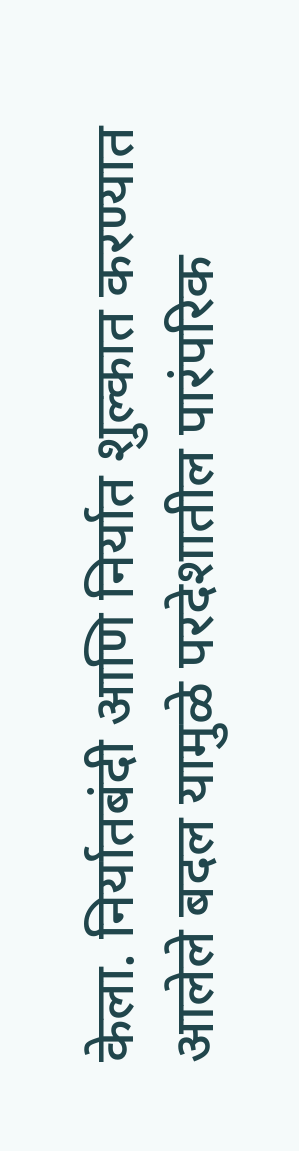केला. निर्यातबंदी आणि निर्यात शुल्कात करण्यात आलेले बदल यामुळे परदेशातील पारंपरिक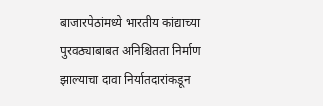बाजारपेठांमध्ये भारतीय कांद्याच्या पुरवठ्याबाबत अनिश्चितता निर्माण झाल्याचा दावा निर्यातदारांकडून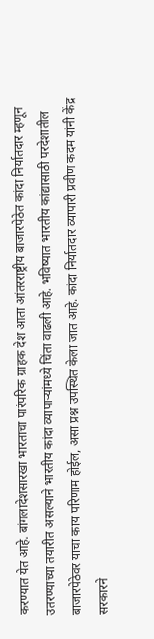करण्यात येत आहे. बांगलादेशसारखा भारताचा पारंपरिक ग्राहक देश आता आंतरराष्ट्रीय बाजारपेठेत कांदा निर्यातदार म्हणून उतरण्याच्या तयारीत असल्याने भारतीय कांदा व्यापाऱ्यांमध्ये चिंता वाढली आहे. भविष्यात भारतीय कांद्यासाठी परदेशातील बाजारपेठेवर याचा काय परिणाम होईल, असा प्रश्न उपस्थित केला जात आहे. कांदा निर्यातदार व्यापारी प्रवीण कदम यांनी केंद्र सरकारने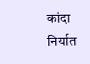कांदा निर्यात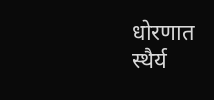धोरणात स्थैर्य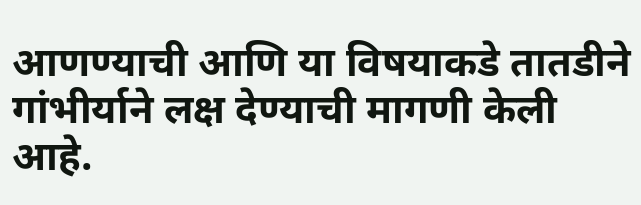आणण्याची आणि या विषयाकडे तातडीने गांभीर्याने लक्ष देण्याची मागणी केली आहे.